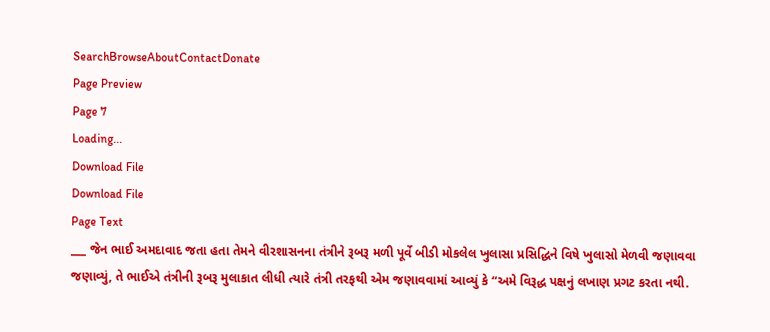SearchBrowseAboutContactDonate
Page Preview
Page 7
Loading...
Download File
Download File
Page Text
___ જેન ભાઈ અમદાવાદ જતા હતા તેમને વીરશાસનના તંત્રીને રૂબરૂ મળી પૂર્વે બીડી મોકલેલ ખુલાસા પ્રસિદ્ધિને વિષે ખુલાસો મેળવી જણાવવા જણાવ્યું, તે ભાઈએ તંત્રીની રૂબરૂ મુલાકાત લીધી ત્યારે તંત્રી તરફથી એમ જણાવવામાં આવ્યું કે “અમે વિરૂદ્ધ પક્ષનું લખાણ પ્રગટ કરતા નથી.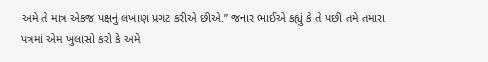અમે તે માત્ર એકજ પક્ષનું લખાણ પ્રગટ કરીએ છીએ.” જનાર ભાઈએ કહ્યું કે તે પછી તમે તમારા પત્રમાં એમ ખુલાસો કરો કે અમે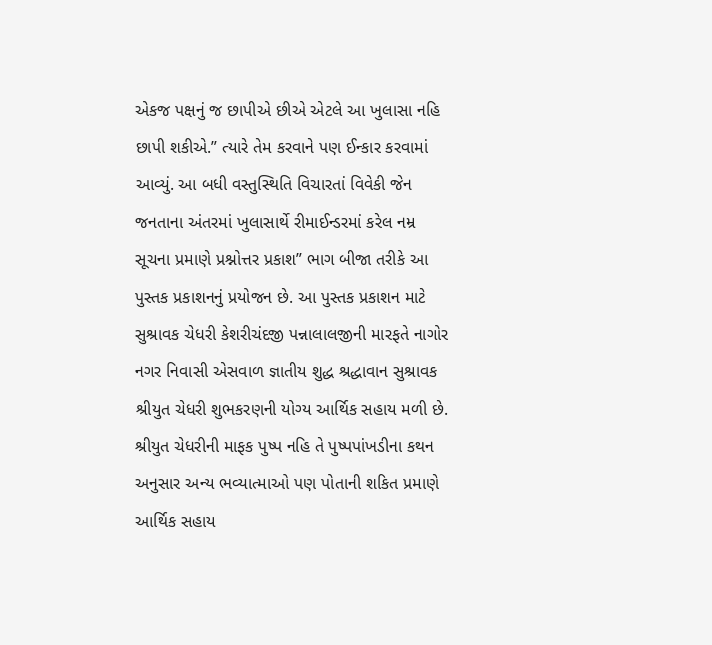એકજ પક્ષનું જ છાપીએ છીએ એટલે આ ખુલાસા નહિ છાપી શકીએ.” ત્યારે તેમ કરવાને પણ ઈન્કાર કરવામાં આવ્યું. આ બધી વસ્તુસ્થિતિ વિચારતાં વિવેકી જેન જનતાના અંતરમાં ખુલાસાર્થે રીમાઈન્ડરમાં કરેલ નમ્ર સૂચના પ્રમાણે પ્રશ્નોત્તર પ્રકાશ” ભાગ બીજા તરીકે આ પુસ્તક પ્રકાશનનું પ્રયોજન છે. આ પુસ્તક પ્રકાશન માટે સુશ્રાવક ચેધરી કેશરીચંદજી પન્નાલાલજીની મારફતે નાગોર નગર નિવાસી એસવાળ જ્ઞાતીય શુદ્ધ શ્રદ્ધાવાન સુશ્રાવક શ્રીયુત ચેધરી શુભકરણની યોગ્ય આર્થિક સહાય મળી છે. શ્રીયુત ચેધરીની માફક પુષ્પ નહિ તે પુષ્પપાંખડીના કથન અનુસાર અન્ય ભવ્યાત્માઓ પણ પોતાની શકિત પ્રમાણે આર્થિક સહાય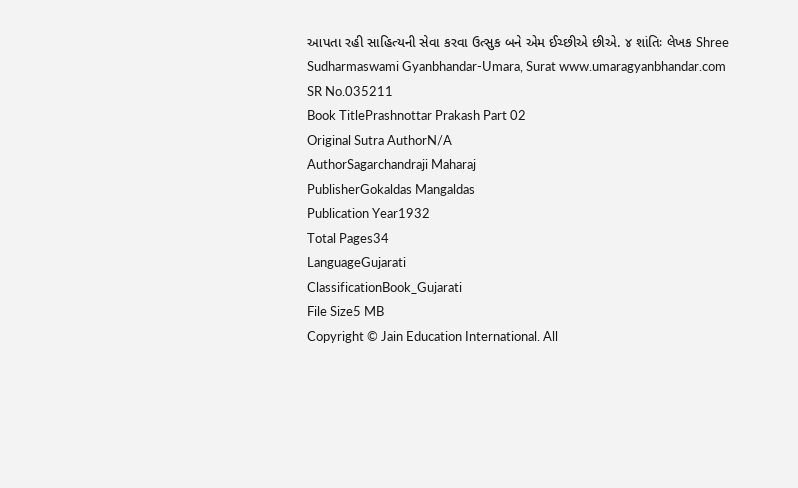આપતા રહી સાહિત્યની સેવા કરવા ઉત્સુક બને એમ ઈચ્છીએ છીએ. ૪ શાંતિઃ લેખક Shree Sudharmaswami Gyanbhandar-Umara, Surat www.umaragyanbhandar.com
SR No.035211
Book TitlePrashnottar Prakash Part 02
Original Sutra AuthorN/A
AuthorSagarchandraji Maharaj
PublisherGokaldas Mangaldas
Publication Year1932
Total Pages34
LanguageGujarati
ClassificationBook_Gujarati
File Size5 MB
Copyright © Jain Education International. All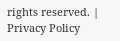rights reserved. | Privacy Policy